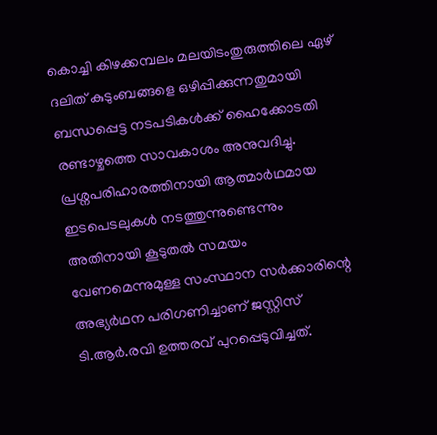കൊച്ചി കിഴക്കമ്പലം മലയിടംതുരുത്തിലെ ഏഴ് ദലിത് കുടുംബങ്ങളെ ഒഴിപ്പിക്കുന്നതുമായി ബന്ധപ്പെട്ട നടപടികൾക്ക് ഹൈക്കോടതി രണ്ടാഴ്ചത്തെ സാവകാശം അനുവദിച്ചു.
പ്രശ്നപരിഹാരത്തിനായി ആത്മാർഥമായ ഇടപെടലുകൾ നടത്തുന്നുണ്ടെന്നും അതിനായി കൂടുതൽ സമയം വേണമെന്നുമുള്ള സംസ്ഥാന സർക്കാരിന്റെ അഭ്യർഥന പരിഗണിച്ചാണ് ജസ്റ്റിസ് ടി.ആർ.രവി ഉത്തരവ് പുറപ്പെടുവിച്ചത്.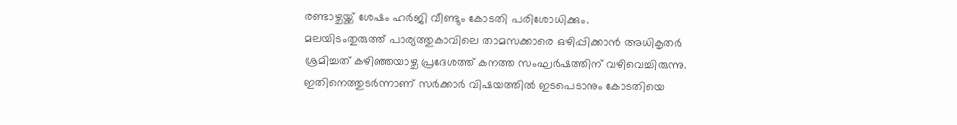രണ്ടാഴ്ചയ്ക്ക് ശേഷം ഹർജി വീണ്ടും കോടതി പരിശോധിക്കും.
മലയിടംതുരുത്ത് പാര്യത്തുകാവിലെ താമസക്കാരെ ഒഴിപ്പിക്കാൻ അധികൃതർ ശ്രമിച്ചത് കഴിഞ്ഞയാഴ്ച പ്രദേശത്ത് കനത്ത സംഘർഷത്തിന് വഴിവെച്ചിരുന്നു. ഇതിനെത്തുടർന്നാണ് സർക്കാർ വിഷയത്തിൽ ഇടപെടാനും കോടതിയെ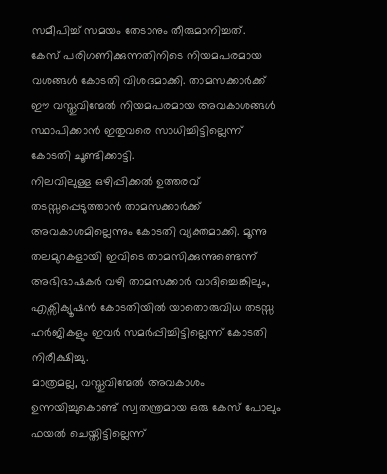സമീപിച്ച് സമയം തേടാനും തീരുമാനിച്ചത്.
കേസ് പരിഗണിക്കുന്നതിനിടെ നിയമപരമായ വശങ്ങൾ കോടതി വിശദമാക്കി. താമസക്കാർക്ക് ഈ വസ്തുവിന്മേൽ നിയമപരമായ അവകാശങ്ങൾ സ്ഥാപിക്കാൻ ഇതുവരെ സാധിച്ചിട്ടില്ലെന്ന് കോടതി ചൂണ്ടിക്കാട്ടി.
നിലവിലുള്ള ഒഴിപ്പിക്കൽ ഉത്തരവ് തടസ്സപ്പെടുത്താൻ താമസക്കാർക്ക് അവകാശമില്ലെന്നും കോടതി വ്യക്തമാക്കി. മൂന്നു തലമുറകളായി ഇവിടെ താമസിക്കുന്നുണ്ടെന്ന് അഭിഭാഷകർ വഴി താമസക്കാർ വാദിച്ചെങ്കിലും, എക്സിക്യൂഷൻ കോടതിയിൽ യാതൊരുവിധ തടസ്സ ഹർജികളും ഇവർ സമർപ്പിച്ചിട്ടില്ലെന്ന് കോടതി നിരീക്ഷിച്ചു.
മാത്രമല്ല, വസ്തുവിന്മേൽ അവകാശം ഉന്നയിച്ചുകൊണ്ട് സ്വതന്ത്രമായ ഒരു കേസ് പോലും ഫയൽ ചെയ്തിട്ടില്ലെന്ന്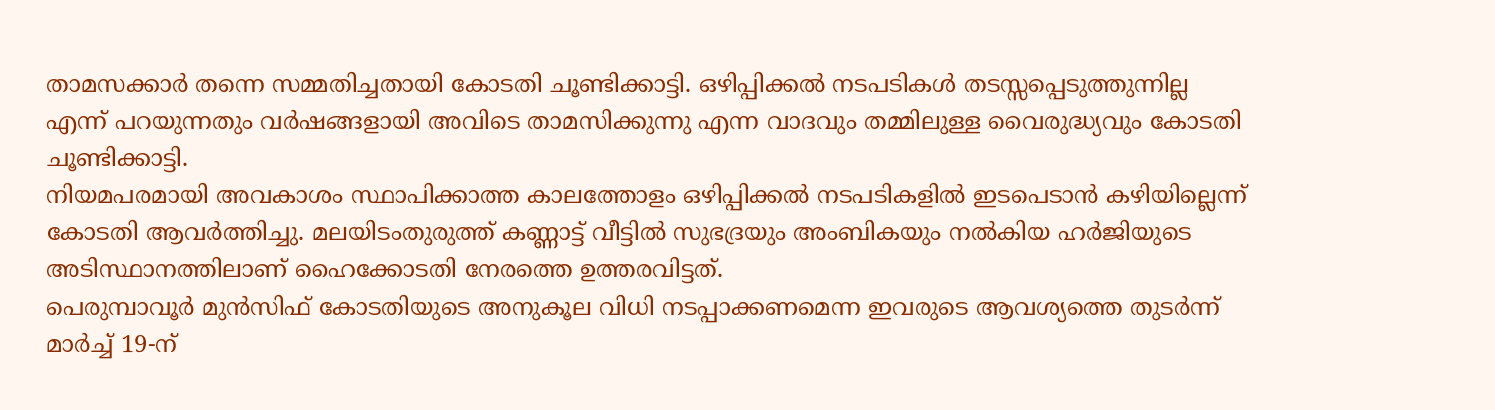താമസക്കാർ തന്നെ സമ്മതിച്ചതായി കോടതി ചൂണ്ടിക്കാട്ടി. ഒഴിപ്പിക്കൽ നടപടികൾ തടസ്സപ്പെടുത്തുന്നില്ല എന്ന് പറയുന്നതും വർഷങ്ങളായി അവിടെ താമസിക്കുന്നു എന്ന വാദവും തമ്മിലുള്ള വൈരുദ്ധ്യവും കോടതി ചൂണ്ടിക്കാട്ടി.
നിയമപരമായി അവകാശം സ്ഥാപിക്കാത്ത കാലത്തോളം ഒഴിപ്പിക്കൽ നടപടികളിൽ ഇടപെടാൻ കഴിയില്ലെന്ന് കോടതി ആവർത്തിച്ചു. മലയിടംതുരുത്ത് കണ്ണാട്ട് വീട്ടിൽ സുഭദ്രയും അംബികയും നൽകിയ ഹർജിയുടെ അടിസ്ഥാനത്തിലാണ് ഹൈക്കോടതി നേരത്തെ ഉത്തരവിട്ടത്.
പെരുമ്പാവൂർ മുൻസിഫ് കോടതിയുടെ അനുകൂല വിധി നടപ്പാക്കണമെന്ന ഇവരുടെ ആവശ്യത്തെ തുടർന്ന് മാർച്ച് 19-ന്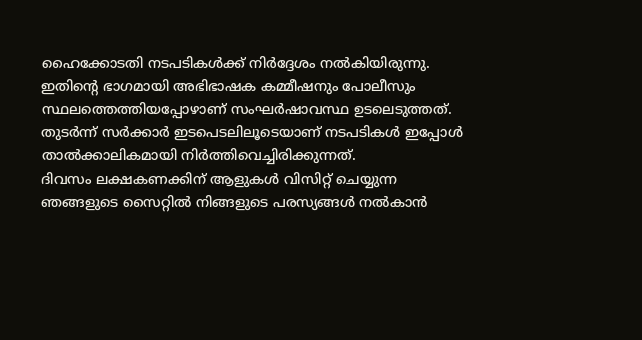ഹൈക്കോടതി നടപടികൾക്ക് നിർദ്ദേശം നൽകിയിരുന്നു. ഇതിന്റെ ഭാഗമായി അഭിഭാഷക കമ്മീഷനും പോലീസും സ്ഥലത്തെത്തിയപ്പോഴാണ് സംഘർഷാവസ്ഥ ഉടലെടുത്തത്.
തുടർന്ന് സർക്കാർ ഇടപെടലിലൂടെയാണ് നടപടികൾ ഇപ്പോൾ താൽക്കാലികമായി നിർത്തിവെച്ചിരിക്കുന്നത്.
ദിവസം ലക്ഷകണക്കിന് ആളുകൾ വിസിറ്റ് ചെയ്യുന്ന ഞങ്ങളുടെ സൈറ്റിൽ നിങ്ങളുടെ പരസ്യങ്ങൾ നൽകാൻ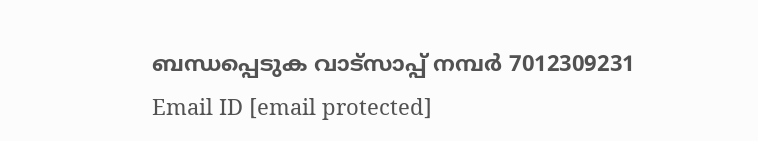ബന്ധപ്പെടുക വാട്സാപ്പ് നമ്പർ 7012309231 Email ID [email protected]